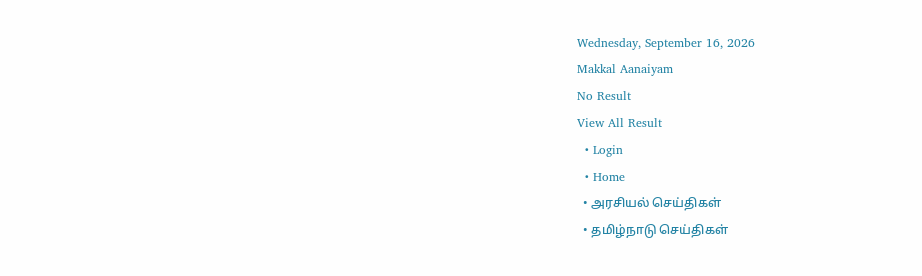Wednesday, September 16, 2026
Makkal Aanaiyam
No Result
View All Result
  • Login
  • Home
  • அரசியல் செய்திகள்
  • தமிழ்நாடு செய்திகள்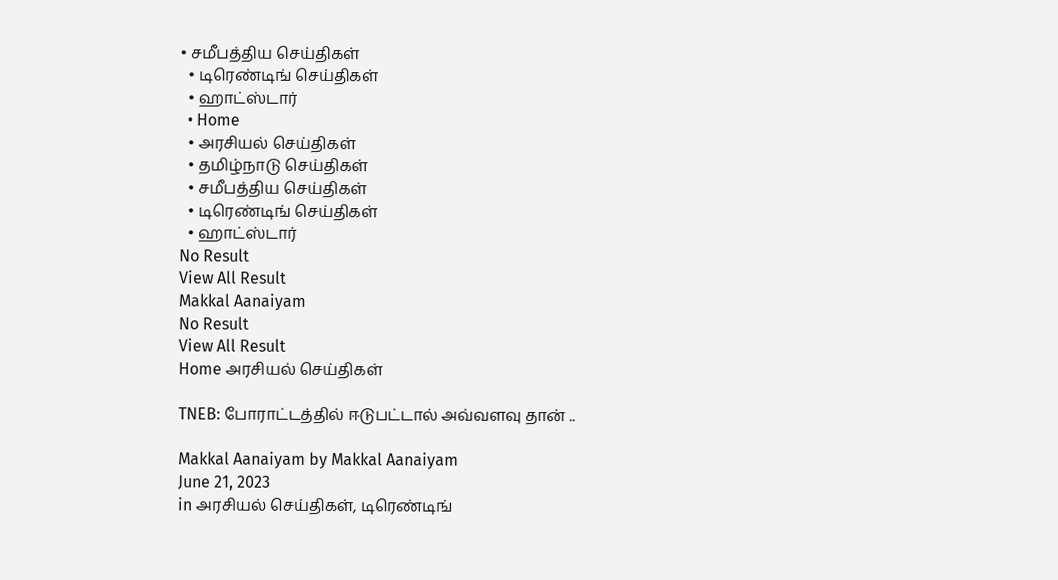• சமீபத்திய செய்திகள்
  • டிரெண்டிங் செய்திகள்
  • ஹாட்ஸ்டார்
  • Home
  • அரசியல் செய்திகள்
  • தமிழ்நாடு செய்திகள்
  • சமீபத்திய செய்திகள்
  • டிரெண்டிங் செய்திகள்
  • ஹாட்ஸ்டார்
No Result
View All Result
Makkal Aanaiyam
No Result
View All Result
Home அரசியல் செய்திகள்

TNEB: போராட்டத்தில் ஈடுபட்டால் அவ்வளவு தான் ..

Makkal Aanaiyam by Makkal Aanaiyam
June 21, 2023
in அரசியல் செய்திகள், டிரெண்டிங்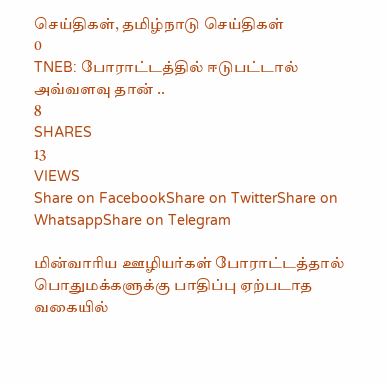செய்திகள், தமிழ்நாடு செய்திகள்
0
TNEB: போராட்டத்தில் ஈடுபட்டால் அவ்வளவு தான் ..
8
SHARES
13
VIEWS
Share on FacebookShare on TwitterShare on WhatsappShare on Telegram

மின்வாரிய ஊழியர்கள் போராட்டத்தால் பொதுமக்களுக்கு பாதிப்பு ஏற்படாத வகையில்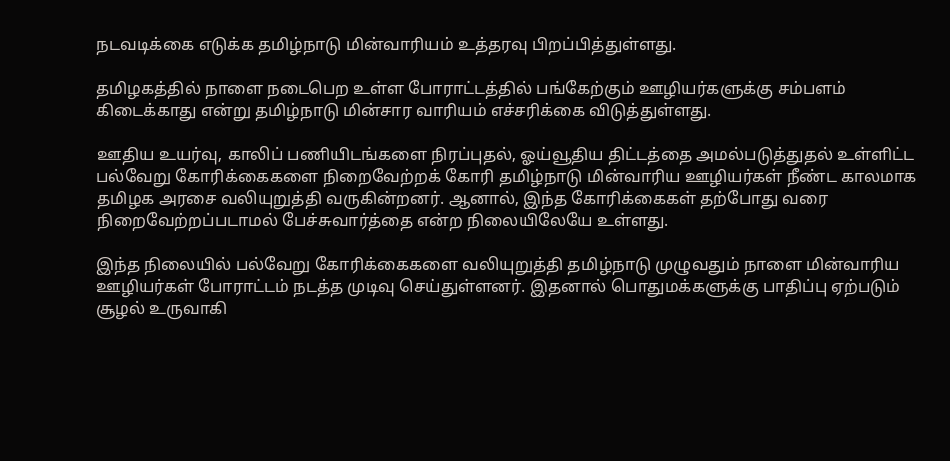நடவடிக்கை எடுக்க தமிழ்நாடு மின்வாரியம் உத்தரவு பிறப்பித்துள்ளது.

தமிழகத்தில் நாளை நடைபெற உள்ள போராட்டத்தில் பங்கேற்கும் ஊழியர்களுக்கு சம்பளம் கிடைக்காது என்று தமிழ்நாடு மின்சார வாரியம் எச்சரிக்கை விடுத்துள்ளது.

ஊதிய உயர்வு, காலிப் பணியிடங்களை நிரப்புதல், ஓய்வூதிய திட்டத்தை அமல்படுத்துதல் உள்ளிட்ட பல்வேறு கோரிக்கைகளை நிறைவேற்றக் கோரி தமிழ்நாடு மின்வாரிய ஊழியர்கள் நீண்ட காலமாக தமிழக அரசை வலியுறுத்தி வருகின்றனர். ஆனால், இந்த கோரிக்கைகள் தற்போது வரை நிறைவேற்றப்படாமல் பேச்சுவார்த்தை என்ற நிலையிலேயே உள்ளது.

இந்த நிலையில் பல்வேறு கோரிக்கைகளை வலியுறுத்தி தமிழ்நாடு முழுவதும் நாளை மின்வாரிய ஊழியர்கள் போராட்டம் நடத்த முடிவு செய்துள்ளனர். இதனால் பொதுமக்களுக்கு பாதிப்பு ஏற்படும் சூழல் உருவாகி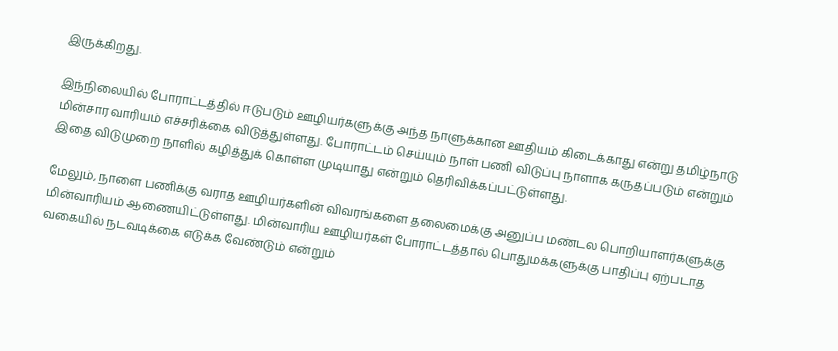இருக்கிறது.

இந்நிலையில் போராட்டத்தில் ஈடுபடும் ஊழியர்களுக்கு அந்த நாளுக்கான ஊதியம் கிடைக்காது என்று தமிழ்நாடு மின்சார வாரியம் எச்சரிக்கை விடுத்துள்ளது. போராட்டம் செய்யும் நாள் பணி விடுப்பு நாளாக கருதப்படும் என்றும் இதை விடுமுறை நாளில் கழித்துக் கொள்ள முடியாது என்றும் தெரிவிக்கப்பட்டுள்ளது.

மேலும், நாளை பணிக்கு வராத ஊழியர்களின் விவரங்களை தலைமைக்கு அனுப்ப மண்டல பொறியாளர்களுக்கு மின்வாரியம் ஆணையிட்டுள்ளது. மின்வாரிய ஊழியர்கள் போராட்டத்தால் பொதுமக்களுக்கு பாதிப்பு ஏற்படாத வகையில் நடவடிக்கை எடுக்க வேண்டும் என்றும்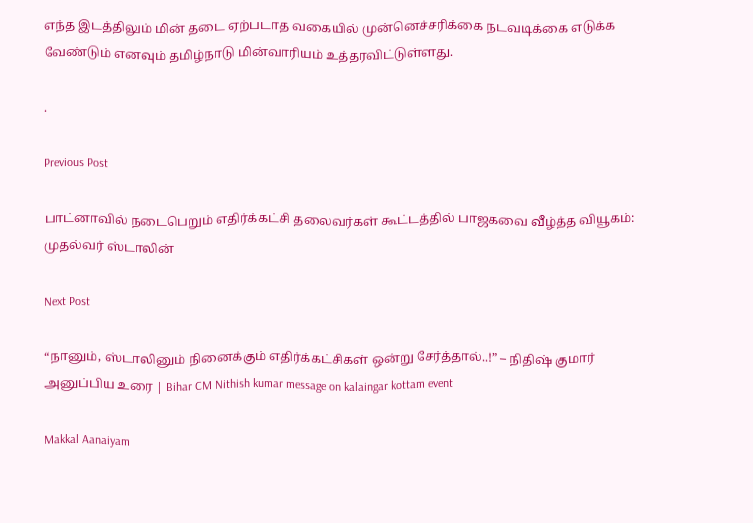எந்த இடத்திலும் மின் தடை ஏற்படாத வகையில் முன்னெச்சரிக்கை நடவடிக்கை எடுக்க வேண்டும் எனவும் தமிழ்நாடு மின்வாரியம் உத்தரவிட்டுள்ளது.

.

Previous Post

பாட்னாவில் நடைபெறும் எதிர்க்கட்சி தலைவர்கள் கூட்டத்தில் பாஜகவை வீழ்த்த வியூகம்: முதல்வர் ஸ்டாலின்

Next Post

“நானும், ஸ்டாலினும் நினைக்கும் எதிர்க்கட்சிகள் ஒன்று சேர்த்தால்..!” – நிதிஷ் குமார் அனுப்பிய உரை | Bihar CM Nithish kumar message on kalaingar kottam event

Makkal Aanaiyam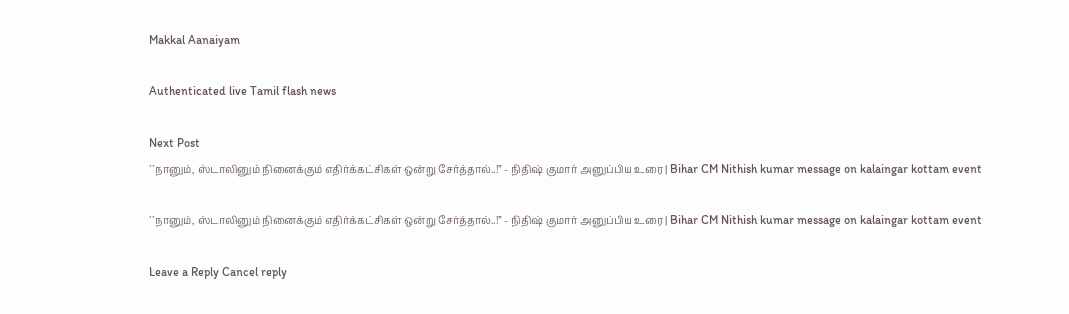Makkal Aanaiyam

Authenticated live Tamil flash news

Next Post
``நானும், ஸ்டாலினும் நினைக்கும் எதிர்க்கட்சிகள் ஒன்று சேர்த்தால்..!” - நிதிஷ் குமார் அனுப்பிய உரை | Bihar CM Nithish kumar message on kalaingar kottam event

``நானும், ஸ்டாலினும் நினைக்கும் எதிர்க்கட்சிகள் ஒன்று சேர்த்தால்..!” - நிதிஷ் குமார் அனுப்பிய உரை | Bihar CM Nithish kumar message on kalaingar kottam event

Leave a Reply Cancel reply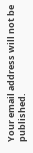Your email address will not be published.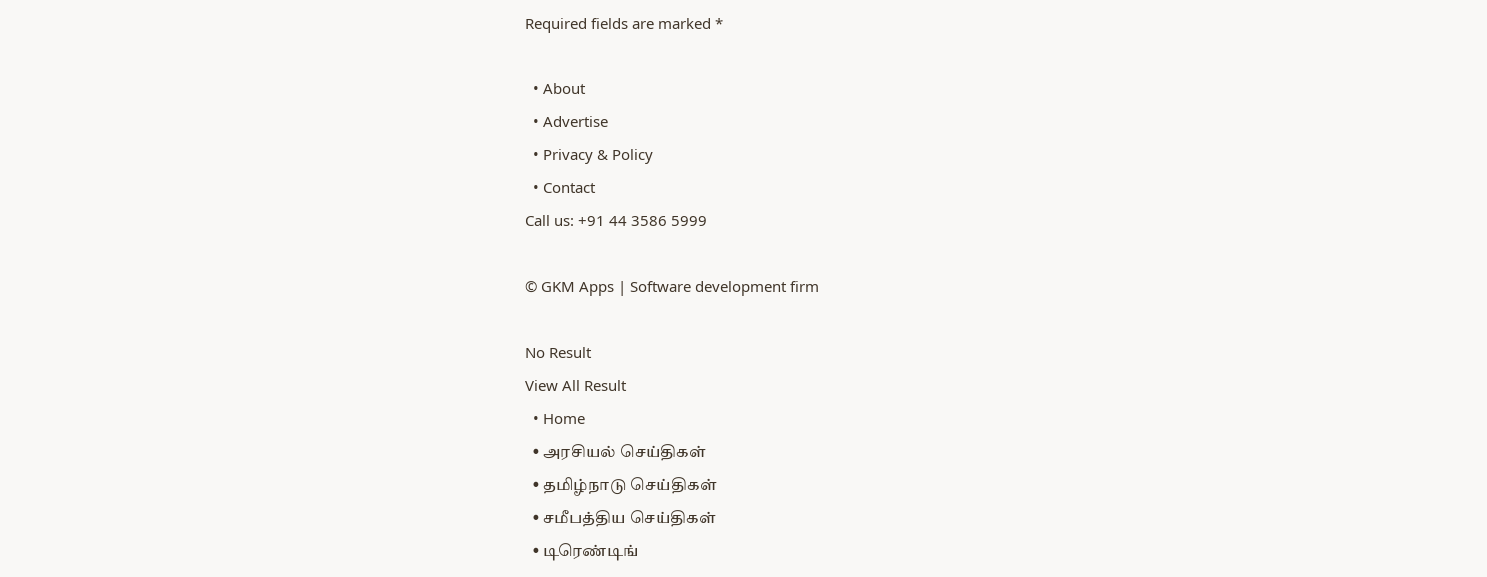Required fields are marked *

  • About
  • Advertise
  • Privacy & Policy
  • Contact
Call us: +91 44 3586 5999

© GKM Apps | Software development firm

No Result
View All Result
  • Home
  • அரசியல் செய்திகள்
  • தமிழ்நாடு செய்திகள்
  • சமீபத்திய செய்திகள்
  • டிரெண்டிங்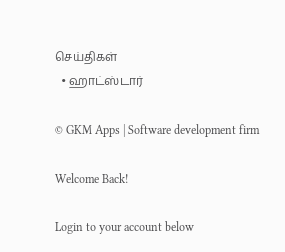செய்திகள்
  • ஹாட்ஸ்டார்

© GKM Apps | Software development firm

Welcome Back!

Login to your account below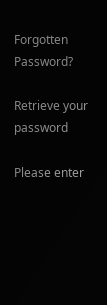Forgotten Password?

Retrieve your password

Please enter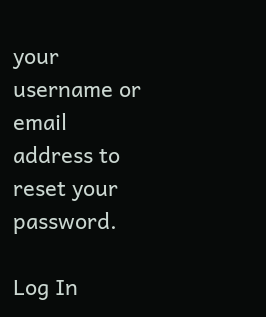your username or email address to reset your password.

Log In